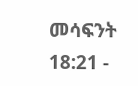መሳፍንት 18:21 -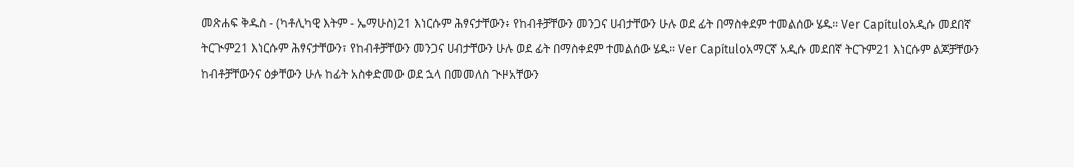መጽሐፍ ቅዱስ - (ካቶሊካዊ እትም - ኤማሁስ)21 እነርሱም ሕፃናታቸውን፥ የከብቶቻቸውን መንጋና ሀብታቸውን ሁሉ ወደ ፊት በማስቀደም ተመልሰው ሄዱ። Ver Capítuloአዲሱ መደበኛ ትርጒም21 እነርሱም ሕፃናታቸውን፣ የከብቶቻቸውን መንጋና ሀብታቸውን ሁሉ ወደ ፊት በማስቀደም ተመልሰው ሄዱ። Ver Capítuloአማርኛ አዲሱ መደበኛ ትርጉም21 እነርሱም ልጆቻቸውን ከብቶቻቸውንና ዕቃቸውን ሁሉ ከፊት አስቀድመው ወደ ኋላ በመመለስ ጒዞአቸውን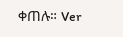ቀጠሉ። Ver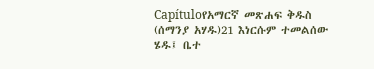Capítuloየአማርኛ መጽሐፍ ቅዱስ (ሰማንያ አሃዱ)21 እነርሱም ተመልሰው ሄዱ፤ ቤተ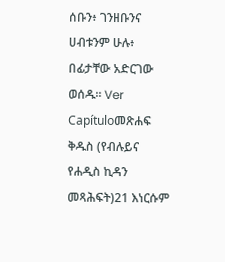ሰቡን፥ ገንዘቡንና ሀብቱንም ሁሉ፥ በፊታቸው አድርገው ወሰዱ። Ver Capítuloመጽሐፍ ቅዱስ (የብሉይና የሐዲስ ኪዳን መጻሕፍት)21 እነርሱም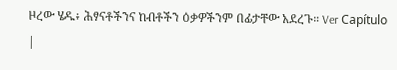ዞረው ሄዱ፥ ሕፃናቶችንና ከብቶችን ዕቃዎችንም በፊታቸው አደረጉ። Ver Capítulo |